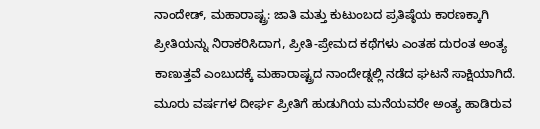ನಾಂದೇಡ್, ಮಹಾರಾಷ್ಟ್ರ: ಜಾತಿ ಮತ್ತು ಕುಟುಂಬದ ಪ್ರತಿಷ್ಠೆಯ ಕಾರಣಕ್ಕಾಗಿ ಪ್ರೀತಿಯನ್ನು ನಿರಾಕರಿಸಿದಾಗ, ಪ್ರೀತಿ-ಪ್ರೇಮದ ಕಥೆಗಳು ಎಂತಹ ದುರಂತ ಅಂತ್ಯ ಕಾಣುತ್ತವೆ ಎಂಬುದಕ್ಕೆ ಮಹಾರಾಷ್ಟ್ರದ ನಾಂದೇಡ್ನಲ್ಲಿ ನಡೆದ ಘಟನೆ ಸಾಕ್ಷಿಯಾಗಿದೆ. ಮೂರು ವರ್ಷಗಳ ದೀರ್ಘ ಪ್ರೀತಿಗೆ ಹುಡುಗಿಯ ಮನೆಯವರೇ ಅಂತ್ಯ ಹಾಡಿರುವ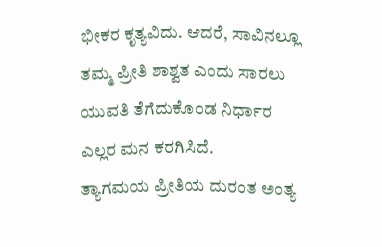ಭೀಕರ ಕೃತ್ಯವಿದು. ಆದರೆ, ಸಾವಿನಲ್ಲೂ ತಮ್ಮ ಪ್ರೀತಿ ಶಾಶ್ವತ ಎಂದು ಸಾರಲು ಯುವತಿ ತೆಗೆದುಕೊಂಡ ನಿರ್ಧಾರ ಎಲ್ಲರ ಮನ ಕರಗಿಸಿದೆ.
ತ್ಯಾಗಮಯ ಪ್ರೀತಿಯ ದುರಂತ ಅಂತ್ಯ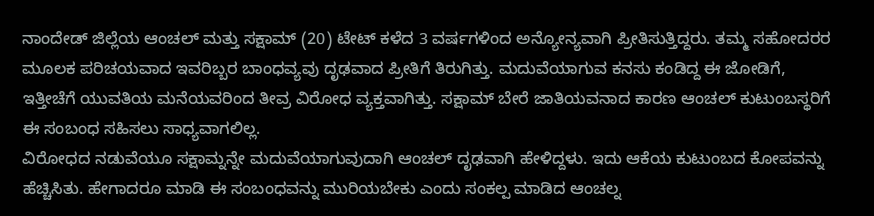ನಾಂದೇಡ್ ಜಿಲ್ಲೆಯ ಆಂಚಲ್ ಮತ್ತು ಸಕ್ಷಾಮ್ (20) ಟೇಟ್ ಕಳೆದ 3 ವರ್ಷಗಳಿಂದ ಅನ್ಯೋನ್ಯವಾಗಿ ಪ್ರೀತಿಸುತ್ತಿದ್ದರು. ತಮ್ಮ ಸಹೋದರರ ಮೂಲಕ ಪರಿಚಯವಾದ ಇವರಿಬ್ಬರ ಬಾಂಧವ್ಯವು ದೃಢವಾದ ಪ್ರೀತಿಗೆ ತಿರುಗಿತ್ತು. ಮದುವೆಯಾಗುವ ಕನಸು ಕಂಡಿದ್ದ ಈ ಜೋಡಿಗೆ, ಇತ್ತೀಚೆಗೆ ಯುವತಿಯ ಮನೆಯವರಿಂದ ತೀವ್ರ ವಿರೋಧ ವ್ಯಕ್ತವಾಗಿತ್ತು. ಸಕ್ಷಾಮ್ ಬೇರೆ ಜಾತಿಯವನಾದ ಕಾರಣ ಆಂಚಲ್ ಕುಟುಂಬಸ್ಥರಿಗೆ ಈ ಸಂಬಂಧ ಸಹಿಸಲು ಸಾಧ್ಯವಾಗಲಿಲ್ಲ.
ವಿರೋಧದ ನಡುವೆಯೂ ಸಕ್ಷಾಮ್ನನ್ನೇ ಮದುವೆಯಾಗುವುದಾಗಿ ಆಂಚಲ್ ದೃಢವಾಗಿ ಹೇಳಿದ್ದಳು. ಇದು ಆಕೆಯ ಕುಟುಂಬದ ಕೋಪವನ್ನು ಹೆಚ್ಚಿಸಿತು. ಹೇಗಾದರೂ ಮಾಡಿ ಈ ಸಂಬಂಧವನ್ನು ಮುರಿಯಬೇಕು ಎಂದು ಸಂಕಲ್ಪ ಮಾಡಿದ ಆಂಚಲ್ನ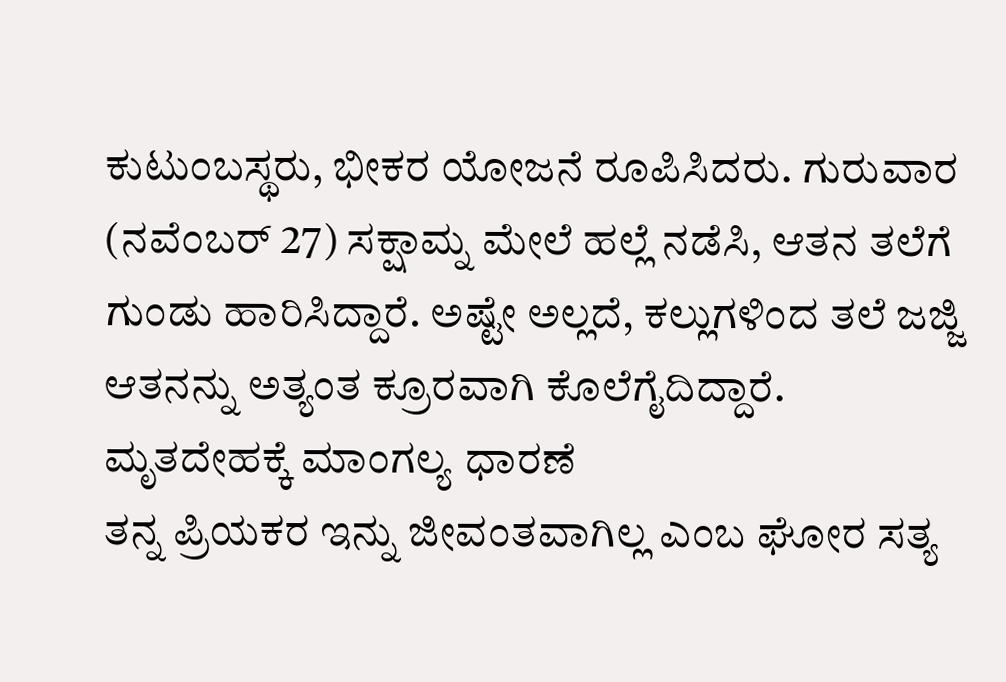ಕುಟುಂಬಸ್ಥರು, ಭೀಕರ ಯೋಜನೆ ರೂಪಿಸಿದರು. ಗುರುವಾರ (ನವೆಂಬರ್ 27) ಸಕ್ಷಾಮ್ನ ಮೇಲೆ ಹಲ್ಲೆ ನಡೆಸಿ, ಆತನ ತಲೆಗೆ ಗುಂಡು ಹಾರಿಸಿದ್ದಾರೆ. ಅಷ್ಟೇ ಅಲ್ಲದೆ, ಕಲ್ಲುಗಳಿಂದ ತಲೆ ಜಜ್ಜಿ ಆತನನ್ನು ಅತ್ಯಂತ ಕ್ರೂರವಾಗಿ ಕೊಲೆಗೈದಿದ್ದಾರೆ.
ಮೃತದೇಹಕ್ಕೆ ಮಾಂಗಲ್ಯ ಧಾರಣೆ
ತನ್ನ ಪ್ರಿಯಕರ ಇನ್ನು ಜೀವಂತವಾಗಿಲ್ಲ ಎಂಬ ಘೋರ ಸತ್ಯ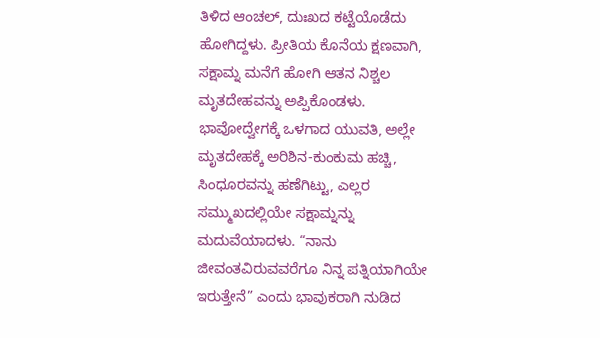ತಿಳಿದ ಆಂಚಲ್, ದುಃಖದ ಕಟ್ಟೆಯೊಡೆದು ಹೋಗಿದ್ದಳು. ಪ್ರೀತಿಯ ಕೊನೆಯ ಕ್ಷಣವಾಗಿ, ಸಕ್ಷಾಮ್ನ ಮನೆಗೆ ಹೋಗಿ ಆತನ ನಿಶ್ಚಲ ಮೃತದೇಹವನ್ನು ಅಪ್ಪಿಕೊಂಡಳು.
ಭಾವೋದ್ವೇಗಕ್ಕೆ ಒಳಗಾದ ಯುವತಿ, ಅಲ್ಲೇ ಮೃತದೇಹಕ್ಕೆ ಅರಿಶಿನ-ಕುಂಕುಮ ಹಚ್ಚಿ, ಸಿಂಧೂರವನ್ನು ಹಣೆಗಿಟ್ಟು, ಎಲ್ಲರ ಸಮ್ಮುಖದಲ್ಲಿಯೇ ಸಕ್ಷಾಮ್ನನ್ನು ಮದುವೆಯಾದಳು. “ನಾನು ಜೀವಂತವಿರುವವರೆಗೂ ನಿನ್ನ ಪತ್ನಿಯಾಗಿಯೇ ಇರುತ್ತೇನೆ” ಎಂದು ಭಾವುಕರಾಗಿ ನುಡಿದ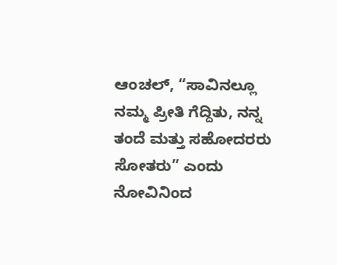ಆಂಚಲ್, “ಸಾವಿನಲ್ಲೂ ನಮ್ಮ ಪ್ರೀತಿ ಗೆದ್ದಿತು, ನನ್ನ ತಂದೆ ಮತ್ತು ಸಹೋದರರು ಸೋತರು” ಎಂದು ನೋವಿನಿಂದ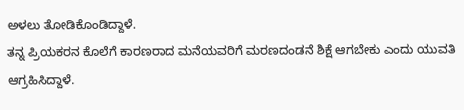ಅಳಲು ತೋಡಿಕೊಂಡಿದ್ದಾಳೆ.
ತನ್ನ ಪ್ರಿಯಕರನ ಕೊಲೆಗೆ ಕಾರಣರಾದ ಮನೆಯವರಿಗೆ ಮರಣದಂಡನೆ ಶಿಕ್ಷೆ ಆಗಬೇಕು ಎಂದು ಯುವತಿ ಆಗ್ರಹಿಸಿದ್ದಾಳೆ.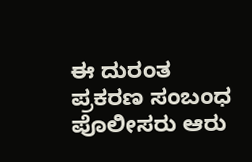ಈ ದುರಂತ ಪ್ರಕರಣ ಸಂಬಂಧ ಪೊಲೀಸರು ಆರು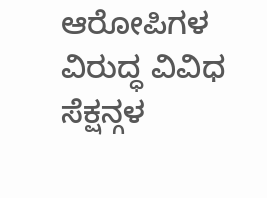ಆರೋಪಿಗಳ ವಿರುದ್ಧ ವಿವಿಧ ಸೆಕ್ಷನ್ಗಳ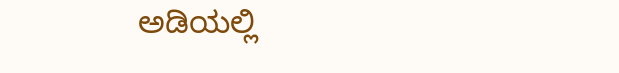ಅಡಿಯಲ್ಲಿ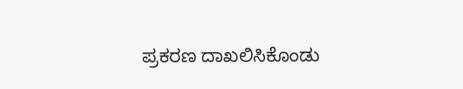ಪ್ರಕರಣ ದಾಖಲಿಸಿಕೊಂಡು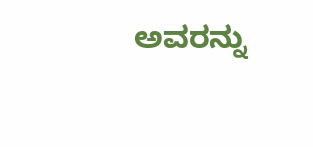ಅವರನ್ನು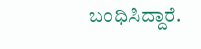ಬಂಧಿಸಿದ್ದಾರೆ.